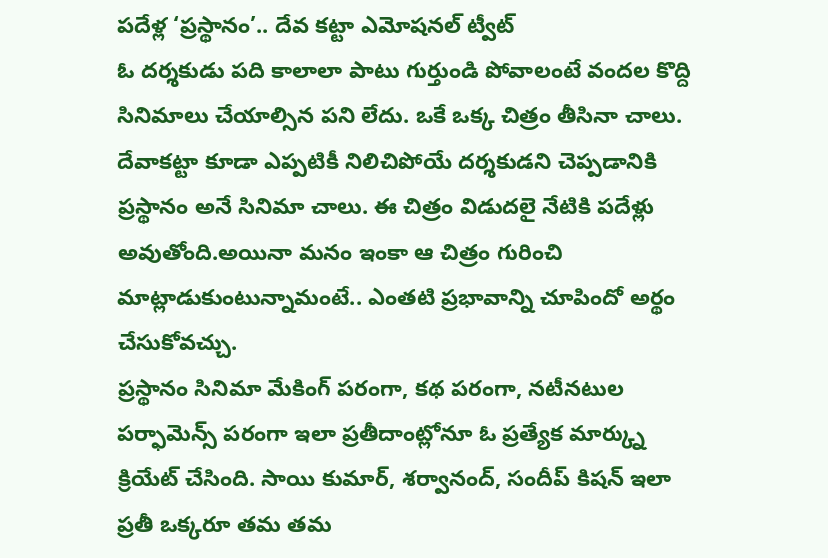పదేళ్ల ‘ప్రస్థానం’.. దేవ కట్టా ఎమోషనల్ ట్వీట్
ఓ దర్శకుడు పది కాలాలా పాటు గుర్తుండి పోవాలంటే వందల కొద్ది సినిమాలు చేయాల్సిన పని లేదు. ఒకే ఒక్క చిత్రం తీసినా చాలు. దేవాకట్టా కూడా ఎప్పటికీ నిలిచిపోయే దర్శకుడని చెప్పడానికి ప్రస్థానం అనే సినిమా చాలు. ఈ చిత్రం విడుదలై నేటికి పదేళ్లు అవుతోంది.అయినా మనం ఇంకా ఆ చిత్రం గురించి మాట్లాడుకుంటున్నామంటే.. ఎంతటి ప్రభావాన్ని చూపిందో అర్థం చేసుకోవచ్చు.
ప్రస్థానం సినిమా మేకింగ్ పరంగా, కథ పరంగా, నటీనటుల పర్ఫామెన్స్ పరంగా ఇలా ప్రతీదాంట్లోనూ ఓ ప్రత్యేక మార్క్ను క్రియేట్ చేసింది. సాయి కుమార్, శర్వానంద్, సందీప్ కిషన్ ఇలా ప్రతీ ఒక్కరూ తమ తమ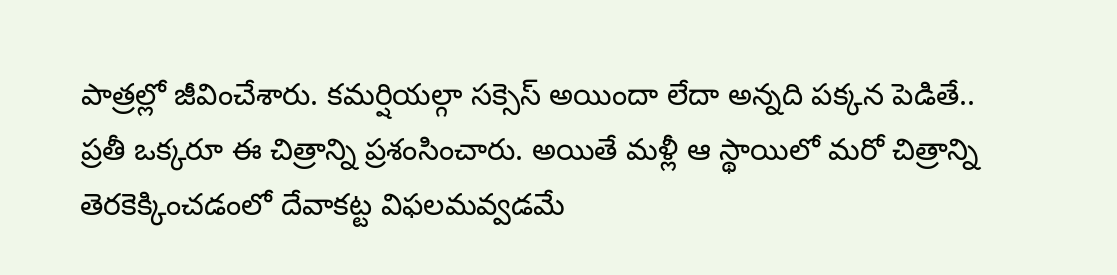పాత్రల్లో జీవించేశారు. కమర్షియల్గా సక్సెస్ అయిందా లేదా అన్నది పక్కన పెడితే.. ప్రతీ ఒక్కరూ ఈ చిత్రాన్ని ప్రశంసించారు. అయితే మళ్లీ ఆ స్థాయిలో మరో చిత్రాన్ని తెరకెక్కించడంలో దేవాకట్ట విఫలమవ్వడమే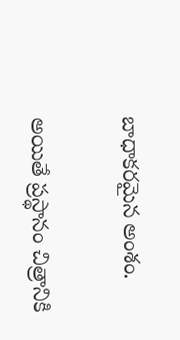బాధాకరమైన అంశం.

అయితే ప్రస్థానం చిత్రానికి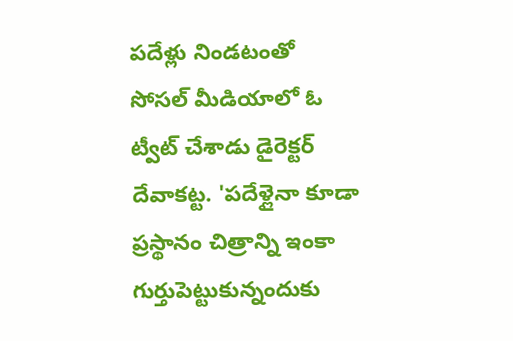పదేళ్లు నిండటంతో సోసల్ మీడియాలో ఓ ట్వీట్ చేశాడు డైరెక్టర్ దేవాకట్ట. 'పదేళ్లైనా కూడా ప్రస్థానం చిత్రాన్ని ఇంకా గుర్తుపెట్టుకున్నందుకు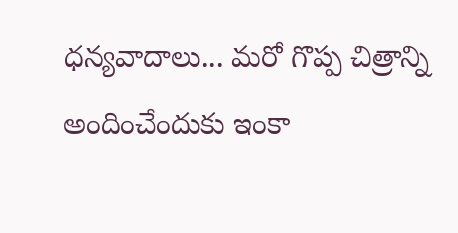ధన్యవాదాలు... మరో గొప్ప చిత్రాన్ని అందించేందుకు ఇంకా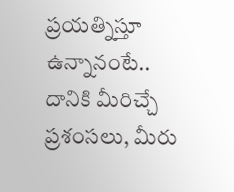ప్రయత్నిస్తూ ఉన్నానంటే.. దానికి మీరిచ్చే ప్రశంసలు, మీరు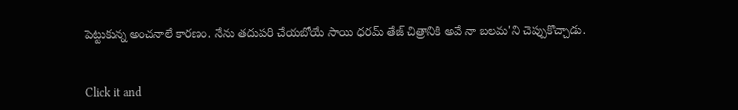పెట్టుకున్న అంచనాలే కారణం. నేను తదుపరి చేయబోయే సాయి ధరమ్ తేజ్ చిత్రానికి అవే నా బలమ'ని చెప్పుకొచ్చాడు.


Click it and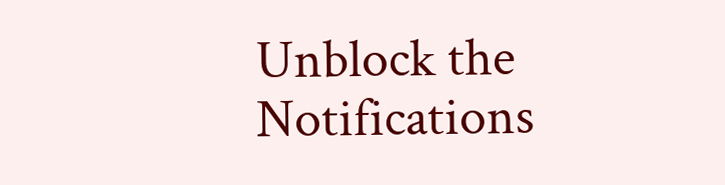Unblock the Notifications